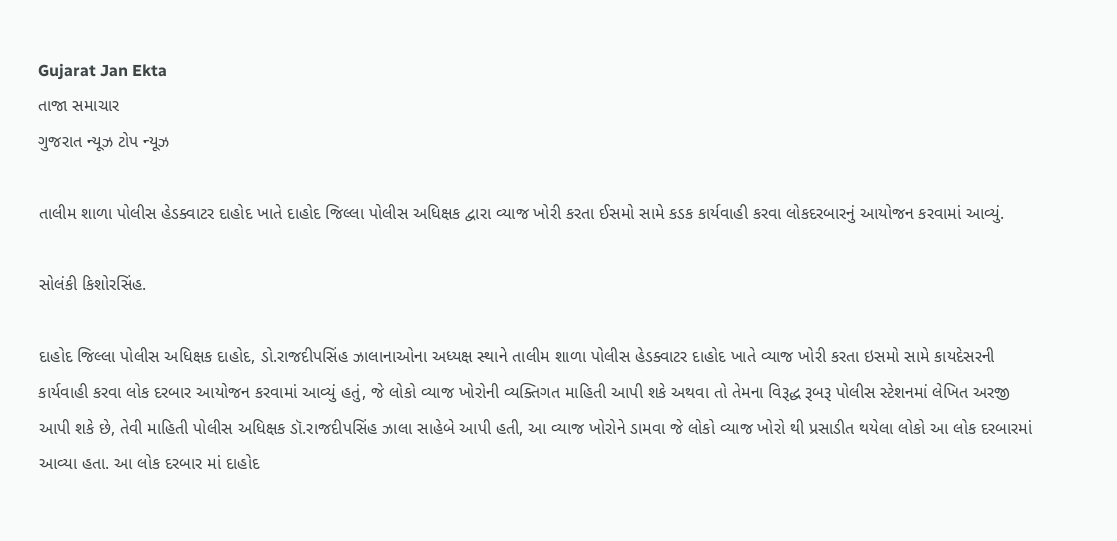Gujarat Jan Ekta
તાજા સમાચાર
ગુજરાત ન્યૂઝ ટોપ ન્યૂઝ

તાલીમ શાળા પોલીસ હેડક્વાટર દાહોદ ખાતે દાહોદ જિલ્લા પોલીસ અધિક્ષક દ્વારા વ્યાજ ખોરી કરતા ઈસમો સામે કડક કાર્યવાહી કરવા લોકદરબારનું આયોજન કરવામાં આવ્યું.

સોલંકી કિશોરસિંહ.

દાહોદ જિલ્લા પોલીસ અધિક્ષક દાહોદ, ડો.રાજદીપસિંહ ઝાલાનાઓના અધ્યક્ષ સ્થાને તાલીમ શાળા પોલીસ હેડક્વાટર દાહોદ ખાતે વ્યાજ ખોરી કરતા ઇસમો સામે કાયદેસરની કાર્યવાહી કરવા લોક દરબાર આયોજન કરવામાં આવ્યું હતું, જે લોકો વ્યાજ ખોરોની વ્યક્તિગત માહિતી આપી શકે અથવા તો તેમના વિરૂદ્ધ રૂબરૂ પોલીસ સ્ટેશનમાં લેખિત અરજી આપી શકે છે, તેવી માહિતી પોલીસ અધિક્ષક ડૉ.રાજદીપસિંહ ઝાલા સાહેબે આપી હતી, આ વ્યાજ ખોરોને ડામવા જે લોકો વ્યાજ ખોરો થી પ્રસાડીત થયેલા લોકો આ લોક દરબારમાં આવ્યા હતા. આ લોક દરબાર માં દાહોદ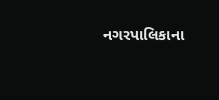નગરપાલિકાના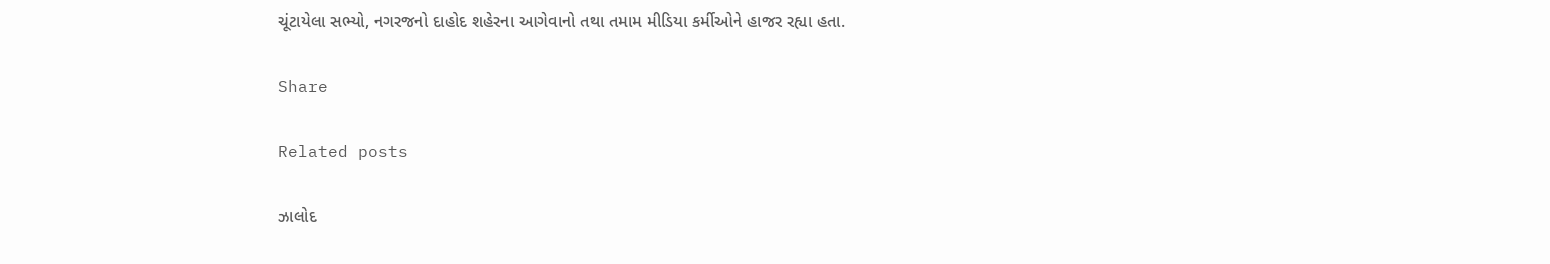ચૂંટાયેલા સભ્યો, નગરજનો દાહોદ શહેરના આગેવાનો તથા તમામ મીડિયા કર્મીઓને હાજર રહ્યા હતા.

Share

Related posts

ઝાલોદ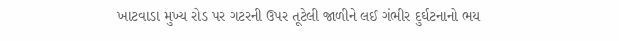ખાટવાડા મુખ્ય રોડ પર ગટરની ઉપર તૂટેલી જાળીને લઈ ગંભીર દુર્ઘટનાનો ભય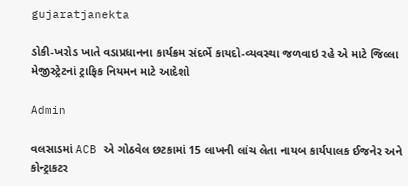gujaratjanekta

ડોકી-ખરોડ ખાતે વડાપ્રધાનના કાર્યક્રમ સંદર્ભે કાયદો-વ્યવસ્થા જળવાઇ રહે એ માટે જિલ્લા મેજીસ્ટ્રેટનાં ટ્રાફિક નિયમન માટે આદેશો

Admin

વલસાડમાં ACB એ ગોઠવેલ છટકામાં 15 લાખની લાંચ લેતા નાયબ કાર્યપાલક ઈજનેર અને કોન્ટ્રાકટર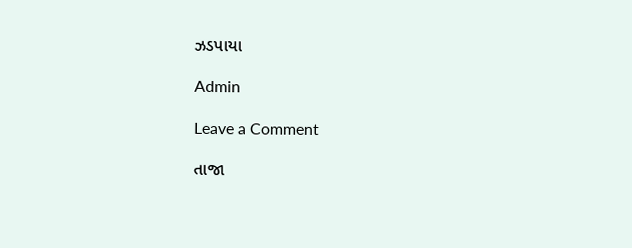ઝડપાયા

Admin

Leave a Comment

તાજા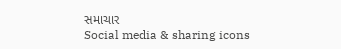સમાચાર
Social media & sharing icons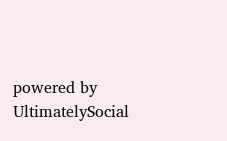powered by UltimatelySocial